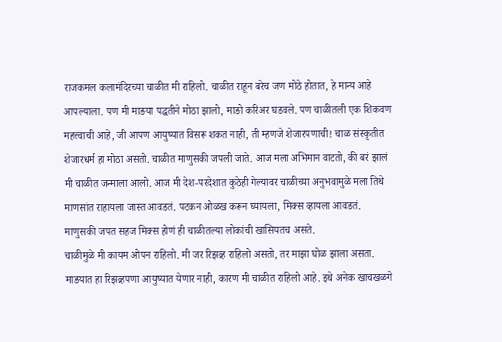राजकमल कलामंदिरच्या चाळीत मी राहिलो. चाळीत राहून बरेच जण मोठे होतात, हे मान्य आहे आपल्याला. पण मी माङया पद्धतीने मोठा झालो, माङो करिअर घडवले. पण चाळीतली एक शिकवण महत्त्वाची आहे, जी आपण आयुष्यात विसरू शकत नाही, ती म्हणजे शेजारपणाची! चाळ संस्कृतीत शेजारधर्म हा मोठा असतो. चाळीत माणुसकी जपली जाते. आज मला अभिमान वाटतो, की बरं झालं मी चाळीत जन्माला आलो. आज मी देश-परदेशात कुठेही गेल्यावर चाळीच्या अनुभवामुळे मला तिथे माणसांत राहायला जास्त आवडतं. पटकन ओळख करून घ्यायला, मिक्स व्हायला आवडतं. माणुसकी जपत सहज मिक्स होणं ही चाळीतल्या लोकांची खासियतच असते.
चाळीमुळे मी कायम ओपन राहिलो. मी जर रिझव्र्ह राहिलो असतो, तर माझा घोळ झाला असता. माङयात हा रिझव्र्हपणा आयुष्यात येणार नाही, कारण मी चाळीत राहिलो आहे. इथे अनेक खाचखळगे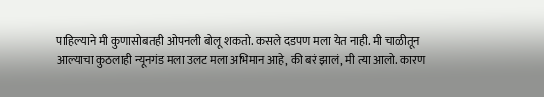पाहिल्याने मी कुणासोबतही ओपनली बोलू शकतो. कसले दडपण मला येत नाही. मी चाळीतून आल्याचा कुठलाही न्यूनगंड मला उलट मला अभिमान आहे, की बरं झालं, मी त्या आलो. कारण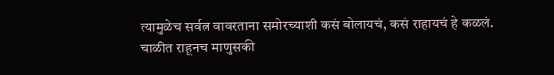त्यामुळेच सर्वत्न वावरताना समोरच्याशी कसं बोलायचं, कसं राहायचं हे कळलं.
चाळीत राहूनच माणुसकी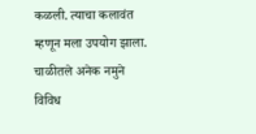कळली. त्याचा कलावंत म्हणून मला उपयोग झाला. चाळीतले अनेक नमुने विविध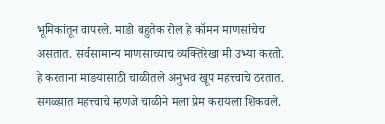भूमिकांतून वापरले. माङो बहुतेक रोल हे कॉमन माणसांचेच असतात. सर्वसामान्य माणसाच्याच व्यक्तिरेखा मी उभ्या करतो. हे करताना माङयासाठी चाळीतले अनुभव खूप महत्त्वाचे ठरतात.
सगळ्य़ात महत्त्वाचे म्हणजे चाळीने मला प्रेम करायला शिकवले.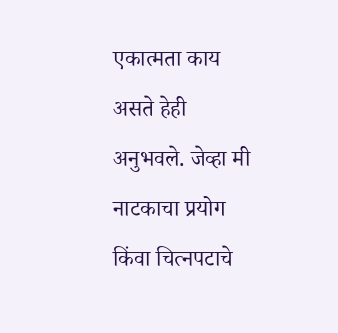एकात्मता काय असते हेही अनुभवले. जेव्हा मी नाटकाचा प्रयोग किंवा चित्नपटाचे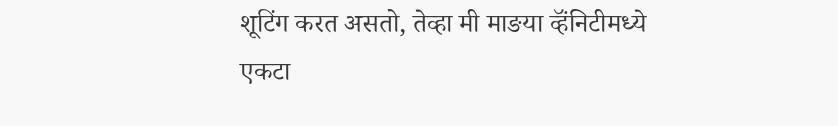शूटिंग करत असतो, तेव्हा मी माङया व्हॅंनिटीमध्ये एकटा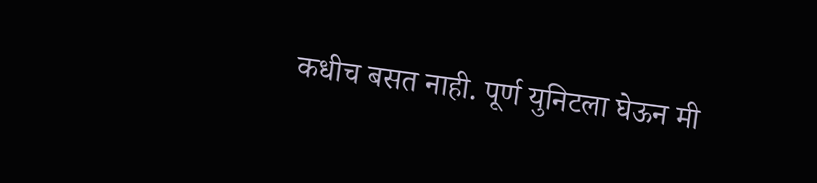कधीच बसत नाही. पूर्ण युनिटला घेऊन मी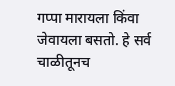गप्पा मारायला किंवा जेवायला बसतो. हे सर्व चाळीतूनच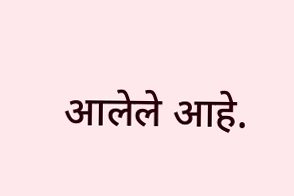आलेले आहे.